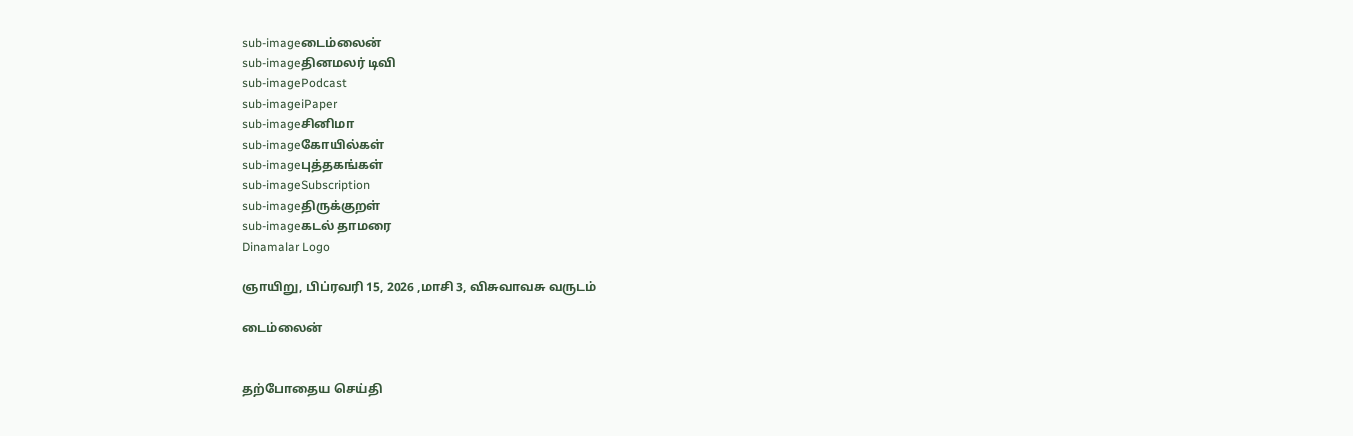sub-imageடைம்லைன்
sub-imageதினமலர் டிவி
sub-imagePodcast
sub-imageiPaper
sub-imageசினிமா
sub-imageகோயில்கள்
sub-imageபுத்தகங்கள்
sub-imageSubscription
sub-imageதிருக்குறள்
sub-imageகடல் தாமரை
Dinamalar Logo

ஞாயிறு, பிப்ரவரி 15, 2026 ,மாசி 3, விசுவாவசு வருடம்

டைம்லைன்


தற்போதைய செய்தி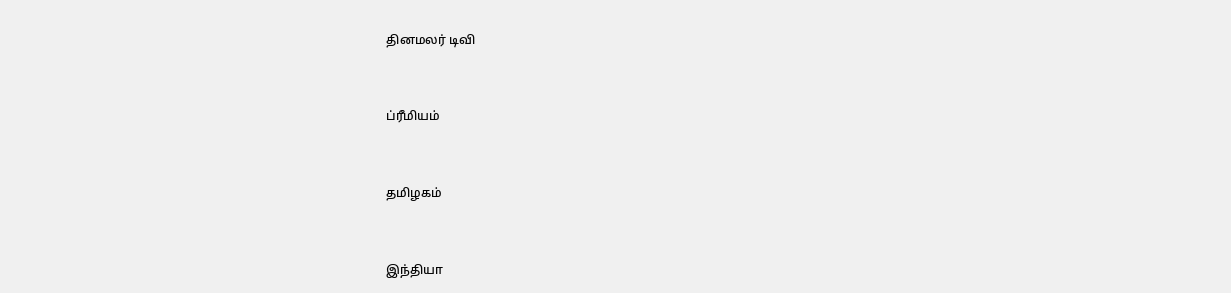தினமலர் டிவி


ப்ரீமியம்


தமிழகம்


இந்தியா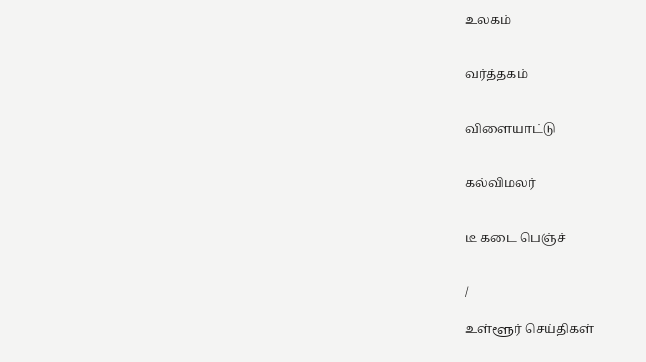உலகம்


வர்த்தகம்


விளையாட்டு


கல்விமலர்


டீ கடை பெஞ்ச்


/

உள்ளூர் செய்திகள்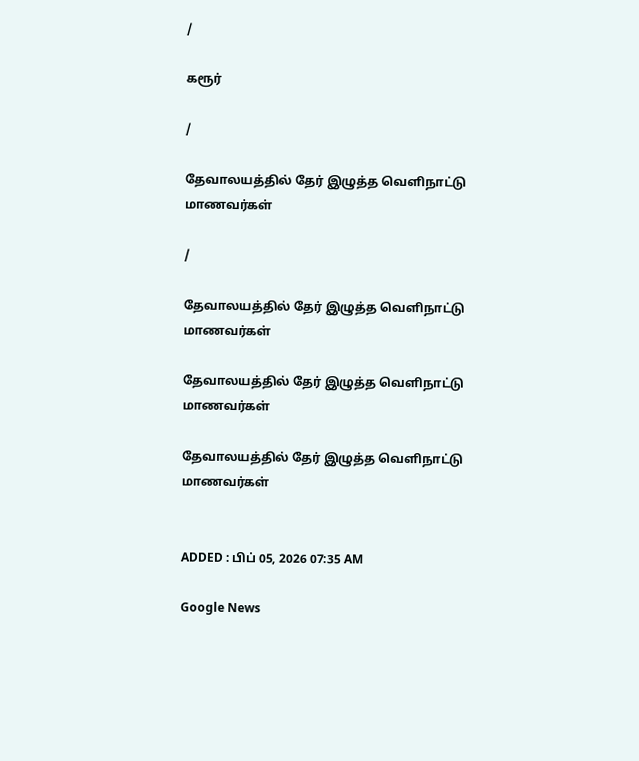/

கரூர்

/

தேவாலயத்தில் தேர் இழுத்த வெளிநாட்டு மாணவர்கள்

/

தேவாலயத்தில் தேர் இழுத்த வெளிநாட்டு மாணவர்கள்

தேவாலயத்தில் தேர் இழுத்த வெளிநாட்டு மாணவர்கள்

தேவாலயத்தில் தேர் இழுத்த வெளிநாட்டு மாணவர்கள்


ADDED : பிப் 05, 2026 07:35 AM

Google News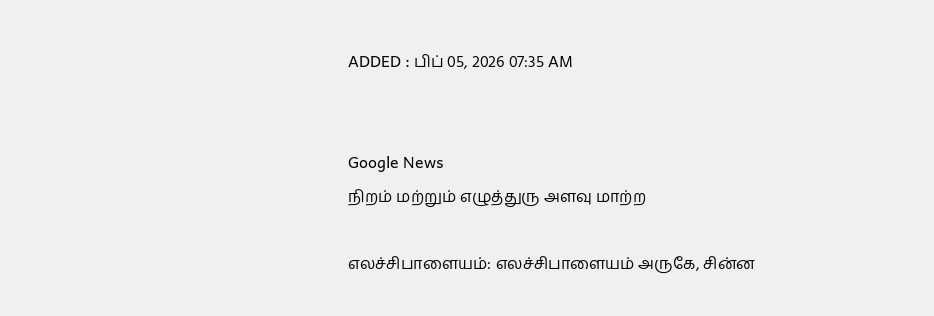ADDED : பிப் 05, 2026 07:35 AM


Google News
நிறம் மற்றும் எழுத்துரு அளவு மாற்ற

எலச்சிபாளையம்: எலச்சிபாளையம் அருகே, சின்ன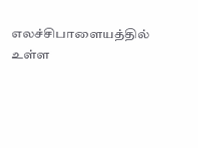எலச்சிபாளையத்தில் உள்ள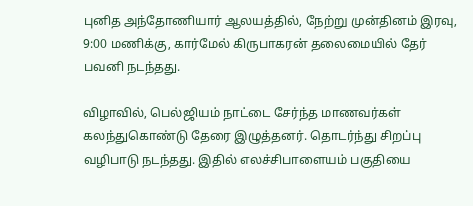புனித அந்தோணியார் ஆலயத்தில், நேற்று முன்தினம் இரவு, 9:00 மணிக்கு, கார்மேல் கிருபாகரன் தலைமையில் தேர் பவனி நடந்தது.

விழாவில், பெல்ஜியம் நாட்டை சேர்ந்த மாணவர்கள் கலந்துகொண்டு தேரை இழுத்தனர். தொடர்ந்து சிறப்பு வழிபாடு நடந்தது. இதில் எலச்சிபாளையம் பகுதியை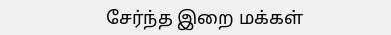சேர்ந்த இறை மக்கள்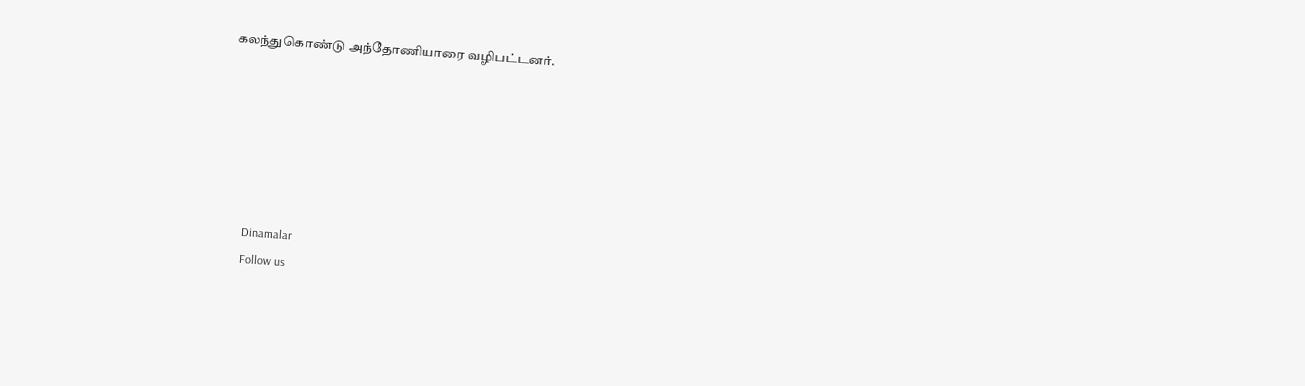கலந்துகொண்டு அந்தோணியாரை வழிபட்டனர்.






      Dinamalar
      Follow us